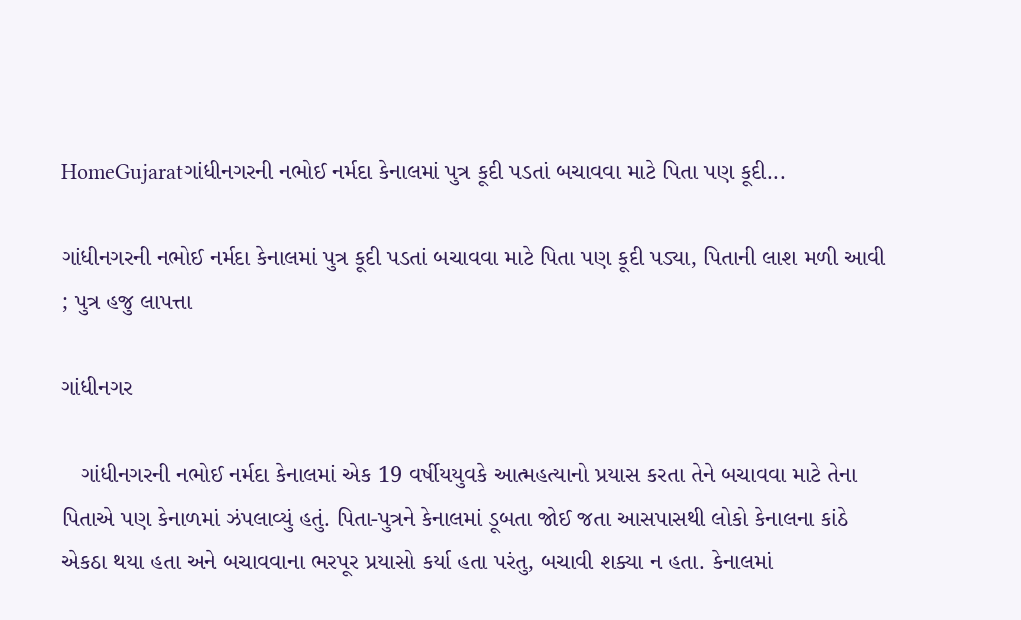HomeGujaratગાંધીનગરની નભોઈ નર્મદા કેનાલમાં પુત્ર કૂદી પડતાં બચાવવા માટે પિતા પણ કૂદી...

ગાંધીનગરની નભોઈ નર્મદા કેનાલમાં પુત્ર કૂદી પડતાં બચાવવા માટે પિતા પણ કૂદી પડ્યા, પિતાની લાશ મળી આવી ; પુત્ર હજુ લાપત્તા

ગાંધીનગર

   ગાંધીનગરની નભોઈ નર્મદા કેનાલમાં એક 19 વર્ષીયયુવકે આત્મહત્યાનો પ્રયાસ કરતા તેને બચાવવા માટે તેના પિતાએ પણ કેનાળમાં ઝંપલાવ્યું હતું. પિતા-પુત્રને કેનાલમાં ડૂબતા જોઈ જતા આસપાસથી લોકો કેનાલના કાંઠે એકઠા થયા હતા અને બચાવવાના ભરપૂર પ્રયાસો કર્યા હતા પરંતુ, બચાવી શક્યા ન હતા. કેનાલમાં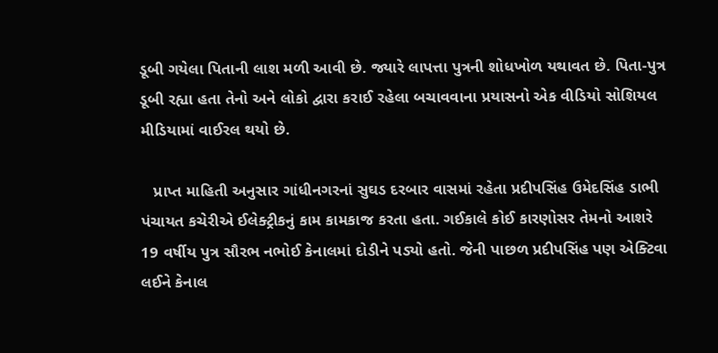ડૂબી ગયેલા પિતાની લાશ મળી આવી છે. જ્યારે લાપત્તા પુત્રની શોધખોળ યથાવત છે. પિતા-પુત્ર ડૂબી રહ્યા હતા તેનો અને લોકો દ્વારા કરાઈ રહેલા બચાવવાના પ્રયાસનો એક વીડિયો સોશિયલ મીડિયામાં વાઈરલ થયો છે.

   પ્રાપ્ત માહિતી અનુસાર ગાંધીનગરનાં સુઘડ દરબાર વાસમાં રહેતા પ્રદીપસિંહ ઉમેદસિંહ ડાભી પંચાયત કચેરીએ ઈલેક્ટ્રીકનું કામ કામકાજ કરતા હતા. ગઈકાલે કોઈ કારણોસર તેમનો આશરે 19 વર્ષીય પુત્ર સૌરભ નભોઈ કેનાલમાં દોડીને પડ્યો હતો. જેની પાછળ પ્રદીપસિંહ પણ એક્ટિવા લઈને કેનાલ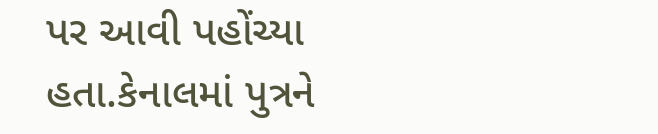પર આવી પહોંચ્યા હતા.કેનાલમાં પુત્રને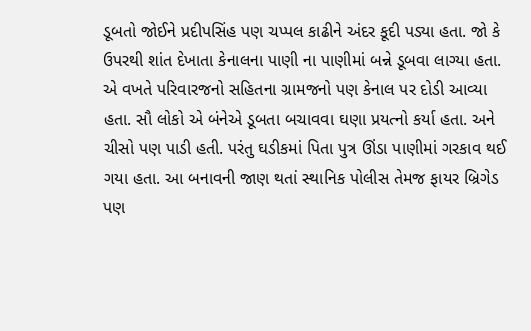ડૂબતો જોઈને પ્રદીપસિંહ પણ ચપ્પલ કાઢીને અંદર કૂદી પડ્યા હતા. જો કે ઉપરથી શાંત દેખાતા કેનાલના પાણી ના પાણીમાં બન્ને ડૂબવા લાગ્યા હતા. એ વખતે પરિવારજનો સહિતના ગ્રામજનો પણ કેનાલ પર દોડી આવ્યા હતા. સૌ લોકો એ બંનેએ ડૂબતા બચાવવા ઘણા પ્રયત્નો કર્યા હતા. અને ચીસો પણ પાડી હતી. પરંતુ ઘડીકમાં પિતા પુત્ર ઊંડા પાણીમાં ગરકાવ થઈ ગયા હતા. આ બનાવની જાણ થતાં સ્થાનિક પોલીસ તેમજ ફાયર બ્રિગેડ પણ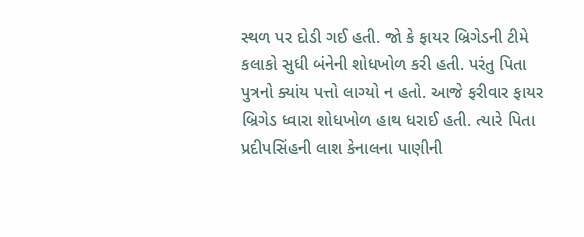સ્થળ પર દોડી ગઈ હતી. જો કે ફાયર બ્રિગેડની ટીમે કલાકો સુધી બંનેની શોધખોળ કરી હતી. પરંતુ પિતા પુત્રનો ક્યાંય પત્તો લાગ્યો ન હતો. આજે ફરીવાર ફાયર બ્રિગેડ ધ્વારા શોધખોળ હાથ ધરાઈ હતી. ત્યારે પિતા પ્રદીપસિંહની લાશ કેનાલના પાણીની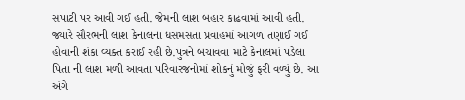સપાટી પર આવી ગઈ હતી. જેમની લાશ બહાર કાઢવામાં આવી હતી. જ્યારે સૌરભની લાશ કેનાલના ધસમસતા પ્રવાહમાં આગળ તણાઈ ગઈ હોવાની શંકા વ્યક્ત કરાઈ રહી છે.પુત્રને બચાવવા માટે કેનાલમાં પડેલા પિતા ની લાશ મળી આવતા પરિવારજનોમાં શોકનું મોજું ફરી વળ્યું છે. આ અંગે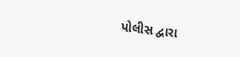પોલીસ દ્વારા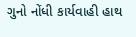ગુનો નોંધી કાર્યવાહી હાથ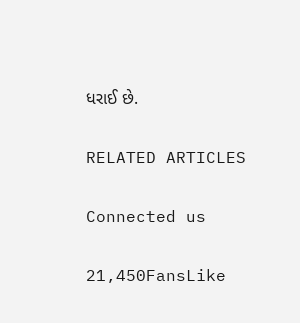ધરાઈ છે.

RELATED ARTICLES

Connected us

21,450FansLike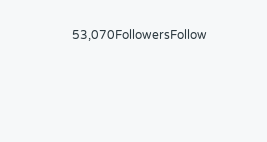53,070FollowersFollow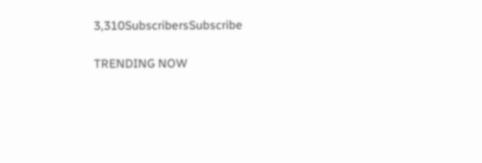3,310SubscribersSubscribe

TRENDING NOW